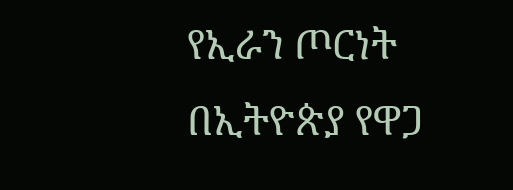የኢራን ጦርነት በኢትዮጵያ የዋጋ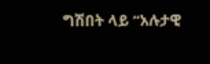ግሽበት ላይ “አሉታዊ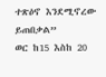ተጽዕኖ እንደሚኖረው ይጠበቃል”
ወር ከ15 እስከ 20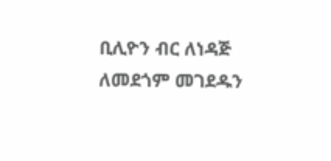ቢሊዮን ብር ለነዳጅ ለመደጎም መገደዱን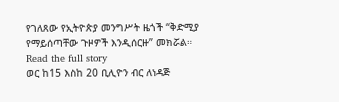የገለጸው የኢትዮጵያ መንግሥት ዜጎች “ቅድሚያ የማይሰጣቸው ጉዞዎች እንዲሰርዙ” መክሯል።
Read the full story
ወር ከ15 እስከ 20 ቢሊዮን ብር ለነዳጅ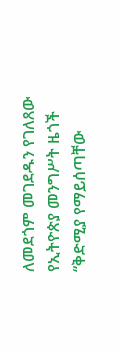ለመደጎም መገደዱን የገለጸው የኢትዮጵያ መንግሥት ዜጎች “ቅድሚያ የማይሰጣቸው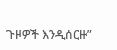ጉዞዎች እንዲሰርዙ”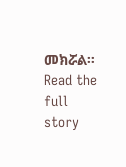መክሯል።
Read the full story